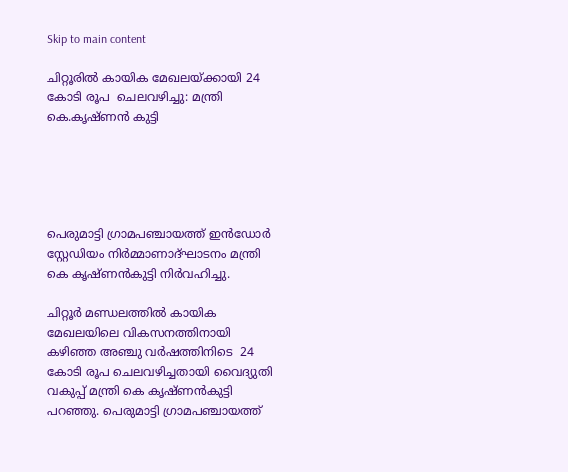Skip to main content

ചിറ്റൂരില്‍ കായിക മേഖലയ്ക്കായി 24 കോടി രൂപ  ചെലവഴിച്ചു: മന്ത്രി കെ.കൃഷ്ണൻ കുട്ടി





പെരുമാട്ടി ഗ്രാമപഞ്ചായത്ത് ഇൻഡോർ സ്റ്റേഡിയം നിർമ്മാണാദ്ഘാടനം മന്ത്രി കെ കൃഷ്ണൻകുട്ടി നിർവഹിച്ചു.

ചിറ്റൂര്‍ മണ്ഡലത്തില്‍ കായിക മേഖലയിലെ വികസനത്തിനായി കഴിഞ്ഞ അഞ്ചു വര്‍ഷത്തിനിടെ  24 കോടി രൂപ ചെലവഴിച്ചതായി വൈദ്യുതി വകുപ്പ് മന്ത്രി കെ കൃഷ്ണൻകുട്ടി പറഞ്ഞു. പെരുമാട്ടി ഗ്രാമപഞ്ചായത്ത്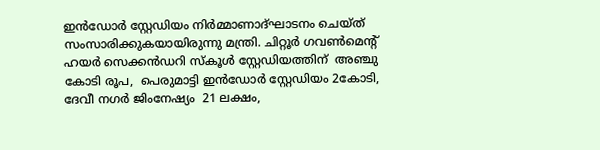ഇൻഡോർ സ്റ്റേഡിയം നിർമ്മാണാദ്ഘാടനം ചെയ്ത് സംസാരിക്കുകയായിരുന്നു മന്ത്രി. ചിറ്റൂർ ഗവൺമെന്റ് ഹയർ സെക്കൻഡറി സ്കൂൾ സ്റ്റേഡിയത്തിന്  അഞ്ചു കോടി രൂപ,  പെരുമാട്ടി ഇൻഡോർ സ്റ്റേഡിയം 2കോടി, ദേവീ നഗർ ജിംനേഷ്യം  21 ലക്ഷം,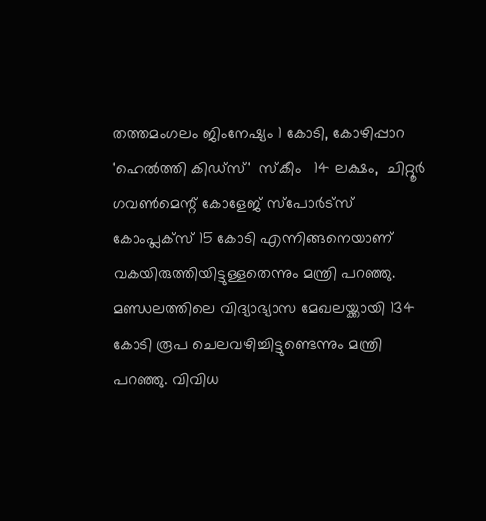തത്തമംഗലം ജിംനേഷ്യം 1 കോടി, കോഴിപ്പാറ 'ഹെൽത്തി കിഡ്സ്'  സ്കീം   14 ലക്ഷം,  ചിറ്റൂർ ഗവൺമെന്റ് കോളേജ് സ്പോർട്സ് കോംപ്ലക്സ് 15 കോടി എന്നിങ്ങനെയാണ് വകയിരുത്തിയിട്ടുള്ളതെന്നും മന്ത്രി പറഞ്ഞു.  മണ്ഡലത്തിലെ വിദ്യാഭ്യാസ മേഖലയ്ക്കായി 134 കോടി രൂപ ചെലവഴിച്ചിട്ടുണ്ടെന്നും മന്ത്രി പറഞ്ഞു. വിവിധ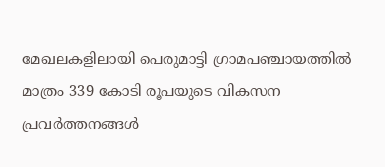മേഖലകളിലായി പെരുമാട്ടി ഗ്രാമപഞ്ചായത്തിൽ മാത്രം 339 കോടി രൂപയുടെ വികസന പ്രവര്‍ത്തനങ്ങള്‍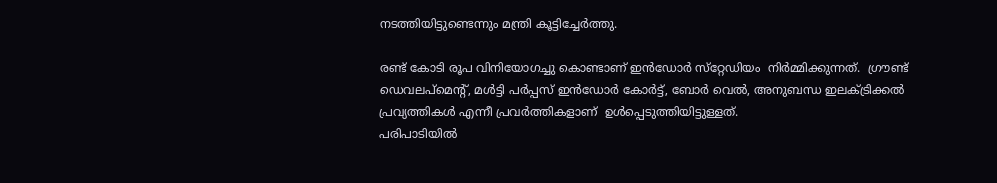നടത്തിയിട്ടുണ്ടെന്നും മന്ത്രി കൂട്ടിച്ചേർത്തു.

രണ്ട് കോടി രൂപ വിനിയോഗച്ചു കൊണ്ടാണ് ഇൻഡോർ സ്‌റ്റേഡിയം  നിർമ്മിക്കുന്നത്.  ഗ്രൗണ്ട് ഡെവലപ്മെൻ്റ്, മൾട്ടി പർപ്പസ് ഇൻഡോർ കോർട്ട്, ബോർ വെൽ, അനുബന്ധ ഇലക്ട്രിക്കൽ പ്രവ്യത്തികൾ എന്നീ പ്രവർത്തികളാണ്  ഉൾപ്പെടുത്തിയിട്ടുള്ളത്.
പരിപാടിയില്‍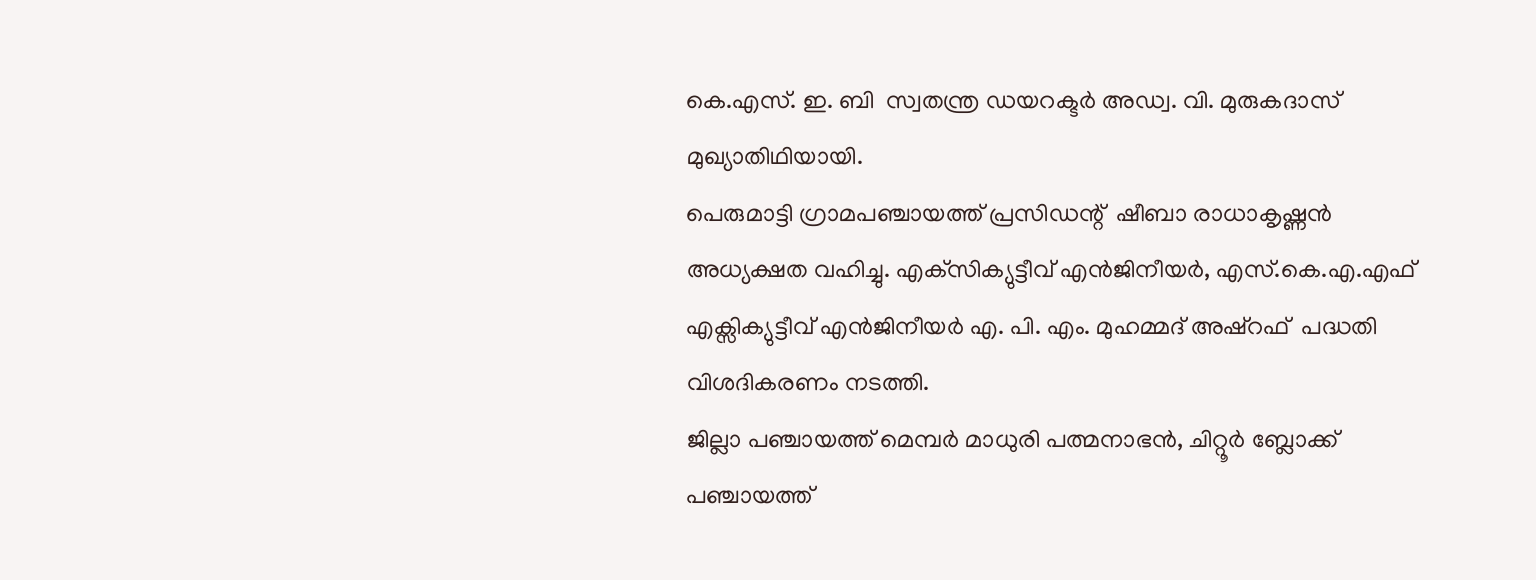കെ.എസ്. ഇ. ബി  സ്വതന്ത്ര ഡയറക്ടർ അഡ്വ. വി. മുരുകദാസ് മുഖ്യാതിഥിയായി.
പെരുമാട്ടി ഗ്രാമപഞ്ചായത്ത് പ്രസിഡന്റ്  ഷീബാ രാധാകൃഷ്ണൻ അധ്യക്ഷത വഹിച്ചു. എക്‌സിക്യുട്ടീവ് എൻജിനീയർ, എസ്.കെ.എ.എഫ്  എക്സിക്യുട്ടീവ് എന്‍ജിനീയര്‍ എ. പി. എം. മുഹമ്മദ് അഷ്റഫ്  പദ്ധതി വിശദികരണം നടത്തി.
ജില്ലാ പഞ്ചായത്ത് മെമ്പർ മാധുരി പത്മനാഭൻ, ചിറ്റൂർ ബ്ലോക്ക് പഞ്ചായത്ത്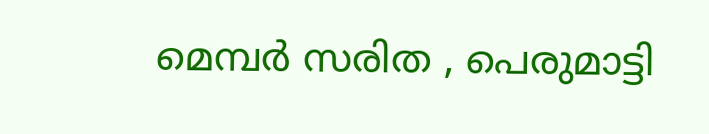മെമ്പർ സരിത , പെരുമാട്ടി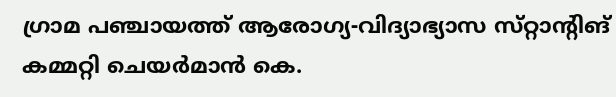ഗ്രാമ പഞ്ചായത്ത് ആരോഗ്യ-വിദ്യാഭ്യാസ സ്‌റ്റാൻ്റിങ് കമ്മറ്റി ചെയർമാൻ കെ.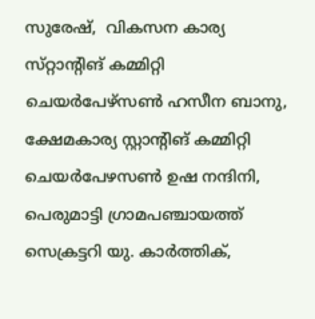സുരേഷ്,  വികസന കാര്യ സ്‌റ്റാൻ്റിങ് കമ്മിറ്റി ചെയർപേഴ്‌സൺ ഹസീന ബാനു, ക്ഷേമകാര്യ സ്റ്റാന്റിങ് കമ്മിറ്റി ചെയർപേഴസൺ ഉഷ നന്ദിനി, പെരുമാട്ടി ഗ്രാമപഞ്ചായത്ത് സെക്രട്ടറി യു. കാർത്തിക്,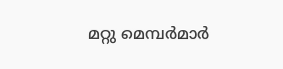മറ്റു മെമ്പർമാർ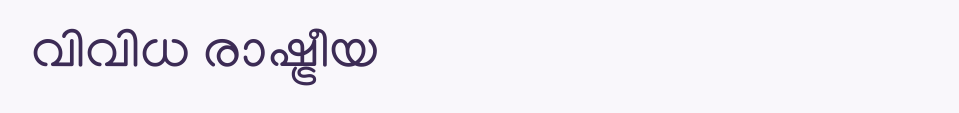വിവിധ രാഷ്ട്രീയ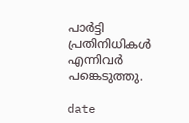പാർട്ടി പ്രതിനിധികൾ എന്നിവർ പങ്കെടുത്തു.

date